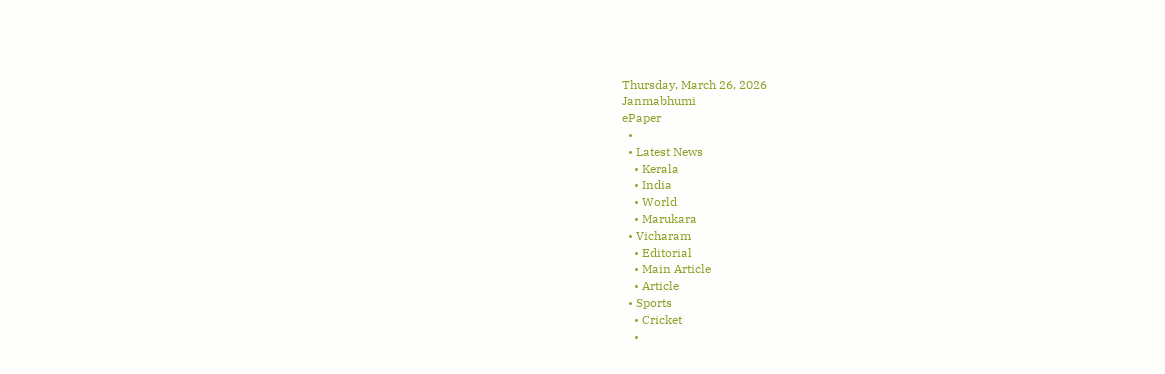Thursday, March 26, 2026
Janmabhumi
ePaper
  •
  • Latest News
    • Kerala
    • India
    • World
    • Marukara
  • Vicharam
    • Editorial
    • Main Article
    • Article
  • Sports
    • Cricket
    •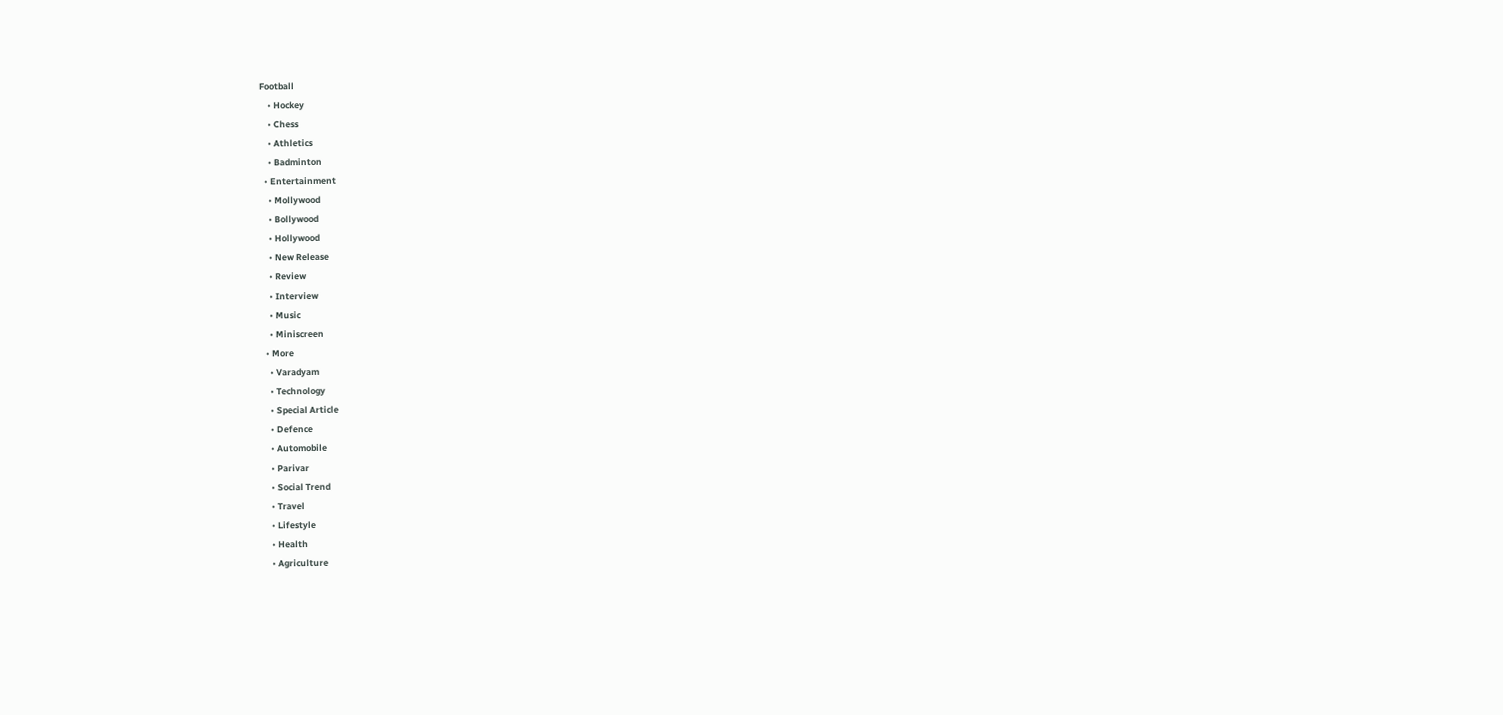Football
    • Hockey
    • Chess
    • Athletics
    • Badminton
  • Entertainment
    • Mollywood
    • Bollywood
    • Hollywood
    • New Release
    • Review
    • Interview
    • Music
    • Miniscreen
  • More
    • Varadyam
    • Technology
    • Special Article
    • Defence
    • Automobile
    • Parivar
    • Social Trend
    • Travel
    • Lifestyle
    • Health
    • Agriculture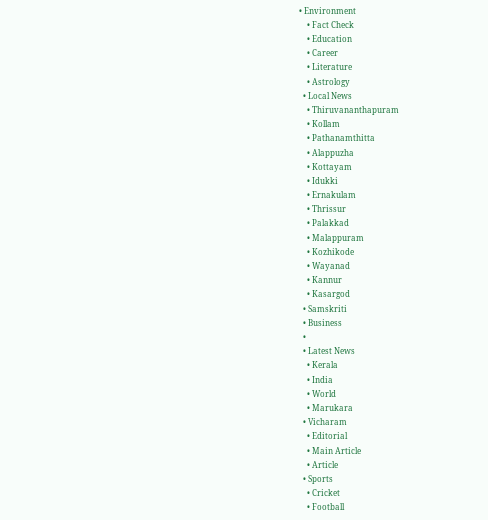• Environment
    • Fact Check
    • Education
    • Career
    • Literature
    • Astrology
  • Local News
    • Thiruvananthapuram
    • Kollam
    • Pathanamthitta
    • Alappuzha
    • Kottayam
    • Idukki
    • Ernakulam
    • Thrissur
    • Palakkad
    • Malappuram
    • Kozhikode
    • Wayanad
    • Kannur
    • Kasargod
  • Samskriti
  • Business
  •
  • Latest News
    • Kerala
    • India
    • World
    • Marukara
  • Vicharam
    • Editorial
    • Main Article
    • Article
  • Sports
    • Cricket
    • Football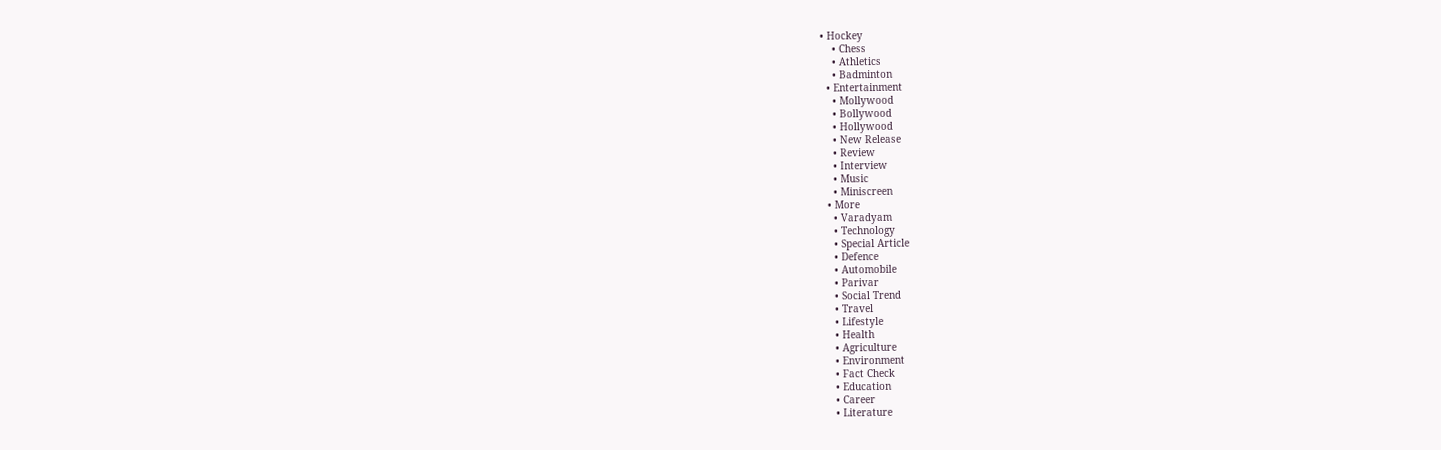• Hockey
    • Chess
    • Athletics
    • Badminton
  • Entertainment
    • Mollywood
    • Bollywood
    • Hollywood
    • New Release
    • Review
    • Interview
    • Music
    • Miniscreen
  • More
    • Varadyam
    • Technology
    • Special Article
    • Defence
    • Automobile
    • Parivar
    • Social Trend
    • Travel
    • Lifestyle
    • Health
    • Agriculture
    • Environment
    • Fact Check
    • Education
    • Career
    • Literature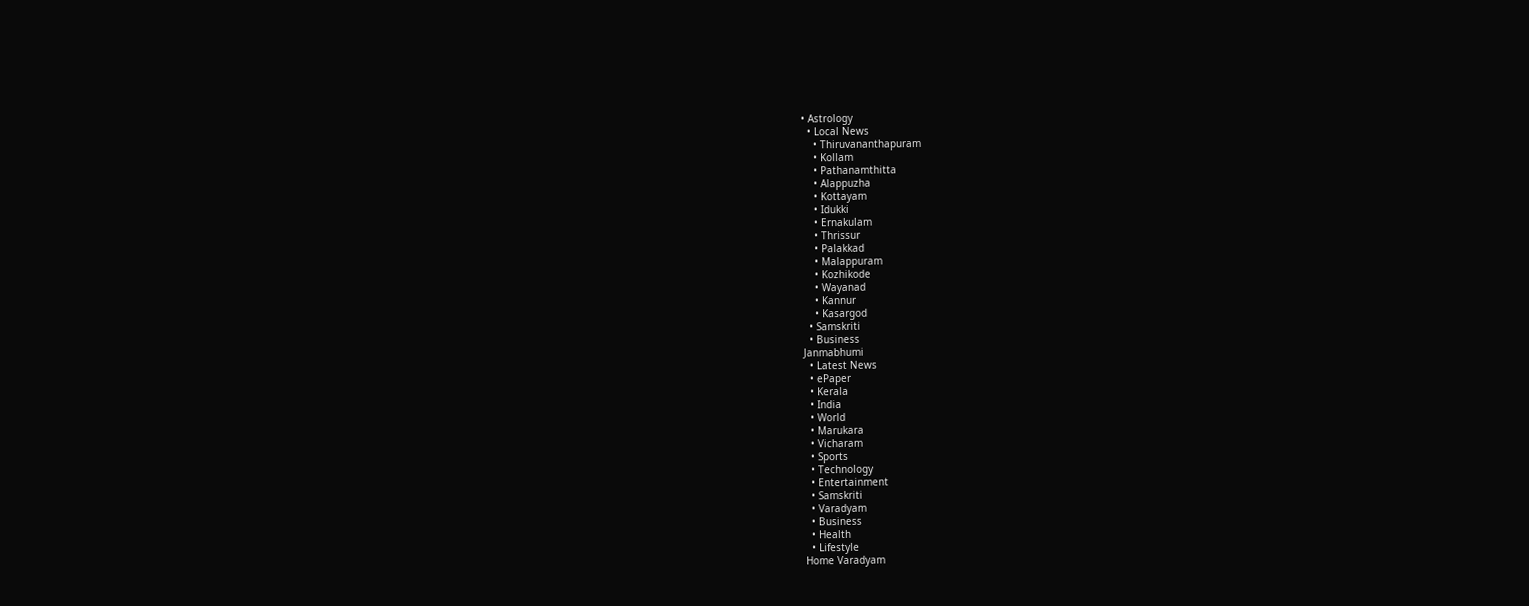• Astrology
  • Local News
    • Thiruvananthapuram
    • Kollam
    • Pathanamthitta
    • Alappuzha
    • Kottayam
    • Idukki
    • Ernakulam
    • Thrissur
    • Palakkad
    • Malappuram
    • Kozhikode
    • Wayanad
    • Kannur
    • Kasargod
  • Samskriti
  • Business
Janmabhumi
  • Latest News
  • ePaper
  • Kerala
  • India
  • World
  • Marukara
  • Vicharam
  • Sports
  • Technology
  • Entertainment
  • Samskriti
  • Varadyam
  • Business
  • Health
  • Lifestyle
Home Varadyam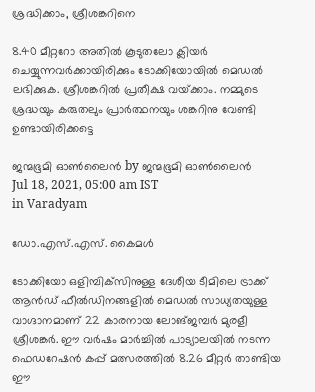ശ്രദ്ധിക്കാം, ശ്രീശങ്കറിനെ

8.40 മീറ്ററോ അതില്‍ കൂടുതലോ ക്ലിയര്‍ ചെയ്യുന്നവര്‍ക്കായിരിക്കും ടോക്കിയോയില്‍ മെഡല്‍ ലഭിക്കുക. ശ്രീശങ്കറില്‍ പ്രതീക്ഷ വയ്‌ക്കാം. നമ്മുടെ ശ്രദ്ധയും കരുതലും പ്രാര്‍ത്ഥനയും ശങ്കറിനു വേണ്ടി ഉണ്ടായിരിക്കട്ടെ

ജന്മഭൂമി ഓണ്‍ലൈന്‍ by ജന്മഭൂമി ഓണ്‍ലൈന്‍
Jul 18, 2021, 05:00 am IST
in Varadyam

ഡോ.എസ്.എസ്. കൈമള്‍

ടോക്കിയോ ഒളിമ്പിക്‌സിനുള്ള ദേശീയ ടീമിലെ ട്രാക്ക് ആന്‍ഡ് ഫീല്‍ഡിനങ്ങളില്‍ മെഡല്‍ സാധ്യതയുള്ള വാഗ്ദാനമാണ് 22 കാരനായ ലോങ്ജമ്പര്‍ മുരളീ ശ്രീശങ്കര്‍. ഈ വര്‍ഷം മാര്‍ച്ചില്‍ പാട്യാലയില്‍ നടന്ന ഫെഡറേഷന്‍ കപ്പ് മത്സരത്തില്‍ 8.26 മീറ്റര്‍ താണ്ടിയ ഈ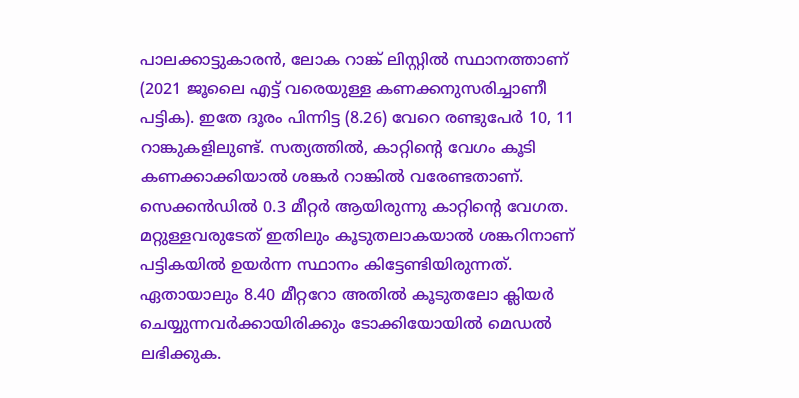പാലക്കാട്ടുകാരന്‍, ലോക റാങ്ക് ലിസ്റ്റില്‍ സ്ഥാനത്താണ് (2021 ജൂലൈ എട്ട് വരെയുള്ള കണക്കനുസരിച്ചാണീ പട്ടിക). ഇതേ ദൂരം പിന്നിട്ട (8.26) വേറെ രണ്ടുപേര്‍ 10, 11 റാങ്കുകളിലുണ്ട്. സത്യത്തില്‍, കാറ്റിന്റെ വേഗം കൂടി കണക്കാക്കിയാല്‍ ശങ്കര്‍ റാങ്കില്‍ വരേണ്ടതാണ്. സെക്കന്‍ഡില്‍ 0.3 മീറ്റര്‍ ആയിരുന്നു കാറ്റിന്റെ വേഗത. മറ്റുള്ളവരുടേത് ഇതിലും കൂടുതലാകയാല്‍ ശങ്കറിനാണ് പട്ടികയില്‍ ഉയര്‍ന്ന സ്ഥാനം കിട്ടേണ്ടിയിരുന്നത്. ഏതായാലും 8.40 മീറ്ററോ അതില്‍ കൂടുതലോ ക്ലിയര്‍ ചെയ്യുന്നവര്‍ക്കായിരിക്കും ടോക്കിയോയില്‍ മെഡല്‍ ലഭിക്കുക.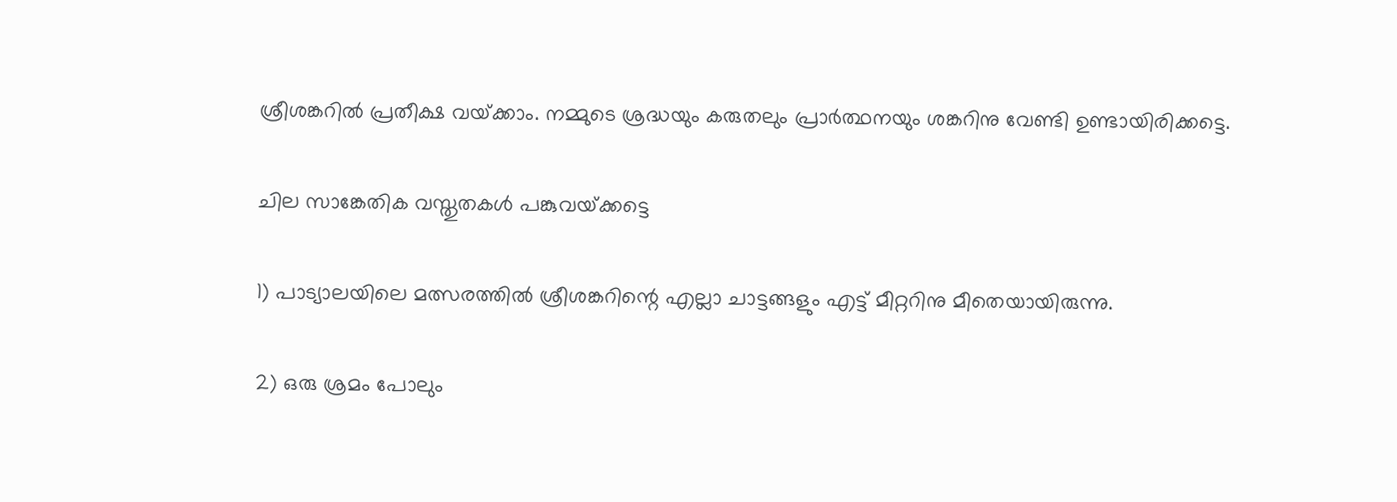ശ്രീശങ്കറില്‍ പ്രതീക്ഷ വയ്‌ക്കാം. നമ്മുടെ ശ്രദ്ധയും കരുതലും പ്രാര്‍ത്ഥനയും ശങ്കറിനു വേണ്ടി ഉണ്ടായിരിക്കട്ടെ.

ചില സാങ്കേതിക വസ്തുതകള്‍ പങ്കുവയ്‌ക്കട്ടെ

1) പാട്യാലയിലെ മത്സരത്തില്‍ ശ്രീശങ്കറിന്റെ എല്ലാ ചാട്ടങ്ങളും എട്ട് മീറ്ററിനു മീതെയായിരുന്നു.

2) ഒരു ശ്രമം പോലും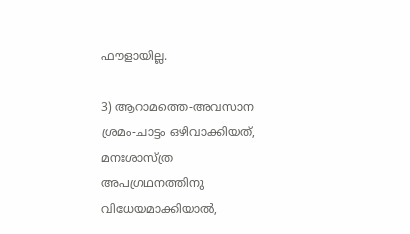ഫൗളായില്ല.

3) ആറാമത്തെ-അവസാന ശ്രമം-ചാട്ടം ഒഴിവാക്കിയത്, മനഃശാസ്ത്ര അപഗ്രഥനത്തിനു വിധേയമാക്കിയാല്‍,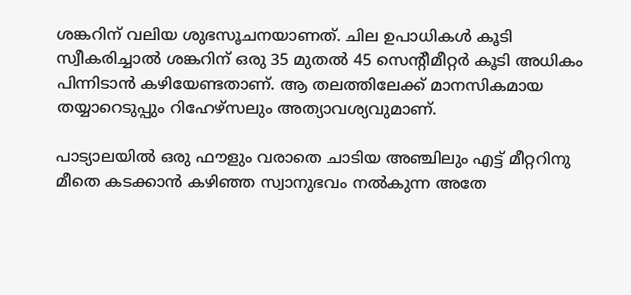ശങ്കറിന് വലിയ ശുഭസൂചനയാണത്. ചില ഉപാധികള്‍ കൂടി സ്വീകരിച്ചാല്‍ ശങ്കറിന് ഒരു 35 മുതല്‍ 45 സെന്റീമീറ്റര്‍ കൂടി അധികം പിന്നിടാന്‍ കഴിയേണ്ടതാണ്. ആ തലത്തിലേക്ക് മാനസികമായ തയ്യാറെടുപ്പും റിഹേഴ്‌സലും അത്യാവശ്യവുമാണ്.

പാട്യാലയില്‍ ഒരു ഫൗളും വരാതെ ചാടിയ അഞ്ചിലും എട്ട് മീറ്ററിനു മീതെ കടക്കാന്‍ കഴിഞ്ഞ സ്വാനുഭവം നല്‍കുന്ന അതേ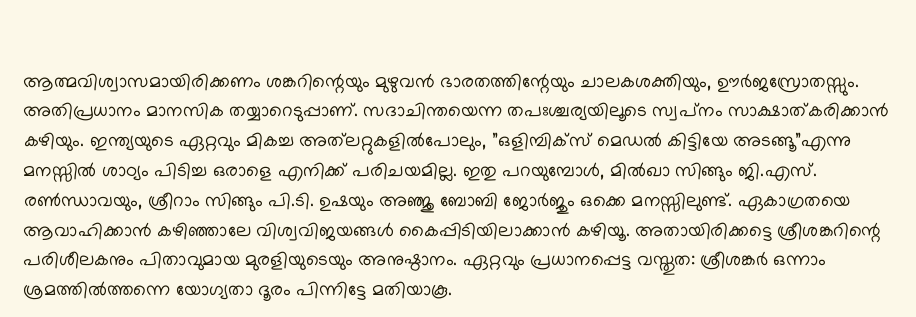ആത്മവിശ്വാസമായിരിക്കണം ശങ്കറിന്റെയും മുഴുവന്‍ ഭാരതത്തിന്റേയും ചാലകശക്തിയും, ഊര്‍ജസ്രോതസ്സും. അതിപ്രധാനം മാനസിക തയ്യാറെടുപ്പാണ്. സദാചിന്തയെന്ന തപഃശ്ചര്യയിലൂടെ സ്വപ്‌നം സാക്ഷാത്കരിക്കാന്‍ കഴിയും. ഇന്ത്യയുടെ ഏറ്റവും മികച്ച അത്‌ലറ്റുകളില്‍പോലും, ”ഒളിമ്പിക്‌സ് മെഡല്‍ കിട്ടിയേ അടങ്ങൂ”എന്നു മനസ്സില്‍ ശാഠ്യം പിടിച്ച ഒരാളെ എനിക്ക് പരിചയമില്ല. ഇതു പറയുമ്പോള്‍, മില്‍ഖാ സിങ്ങും ജി.എസ്. രണ്‍ന്ധാവയും, ശ്രീറാം സിങ്ങും പി.ടി. ഉഷയും അഞ്ജു ബോബി ജോര്‍ജും ഒക്കെ മനസ്സിലുണ്ട്. ഏകാഗ്രതയെ ആവാഹിക്കാന്‍ കഴിഞ്ഞാലേ വിശ്വവിജയങ്ങള്‍ കൈപ്പിടിയിലാക്കാന്‍ കഴിയൂ. അതായിരിക്കട്ടെ ശ്രീശങ്കറിന്റെ പരിശീലകനും പിതാവുമായ മുരളിയുടെയും അനുഷ്ഠാനം. ഏറ്റവും പ്രധാനപ്പെട്ട വസ്തുത: ശ്രീശങ്കര്‍ ഒന്നാം ശ്രമത്തില്‍ത്തന്നെ യോഗ്യതാ ദൂരം പിന്നിട്ടേ മതിയാകൂ.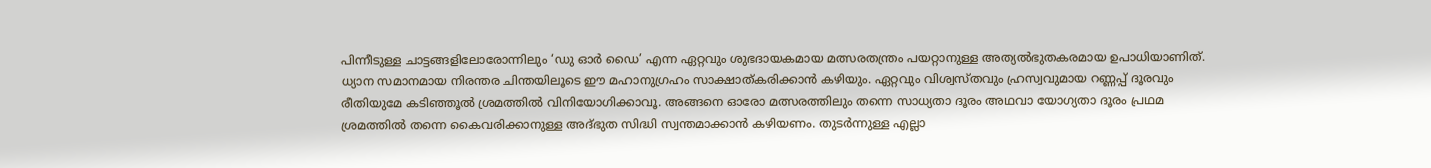പിന്നീടുള്ള ചാട്ടങ്ങളിലോരോന്നിലും ‘ഡു ഓര്‍ ഡൈ’ എന്ന ഏറ്റവും ശുഭദായകമായ മത്സരതന്ത്രം പയറ്റാനുള്ള അത്യല്‍ഭുതകരമായ ഉപാധിയാണിത്. ധ്യാന സമാനമായ നിരന്തര ചിന്തയിലൂടെ ഈ മഹാനുഗ്രഹം സാക്ഷാത്കരിക്കാന്‍ കഴിയും. ഏറ്റവും വിശ്വസ്തവും ഹ്രസ്വവുമായ റണ്ണപ്പ് ദൂരവും രീതിയുമേ കടിഞ്ഞൂല്‍ ശ്രമത്തില്‍ വിനിയോഗിക്കാവൂ. അങ്ങനെ ഓരോ മത്സരത്തിലും തന്നെ സാധ്യതാ ദൂരം അഥവാ യോഗ്യതാ ദൂരം പ്രഥമ ശ്രമത്തില്‍ തന്നെ കൈവരിക്കാനുള്ള അദ്ഭുത സിദ്ധി സ്വന്തമാക്കാന്‍ കഴിയണം. തുടര്‍ന്നുള്ള എല്ലാ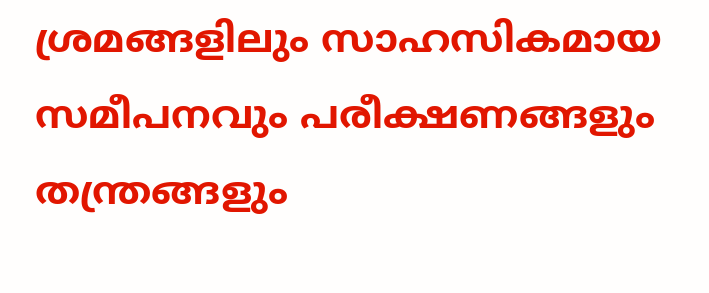ശ്രമങ്ങളിലും സാഹസികമായ സമീപനവും പരീക്ഷണങ്ങളും തന്ത്രങ്ങളും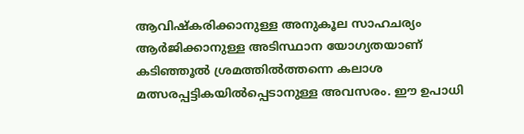ആവിഷ്‌കരിക്കാനുള്ള അനുകൂല സാഹചര്യം ആര്‍ജിക്കാനുള്ള അടിസ്ഥാന യോഗ്യതയാണ് കടിഞ്ഞൂല്‍ ശ്രമത്തില്‍ത്തന്നെ കലാശ മത്സരപ്പട്ടികയില്‍പ്പെടാനുള്ള അവസരം. ഈ ഉപാധി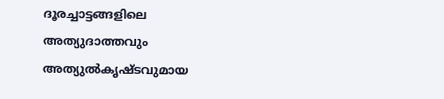ദൂരച്ചാട്ടങ്ങളിലെ അത്യുദാത്തവും അത്യുല്‍കൃഷ്ടവുമായ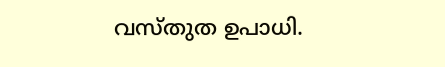വസ്തുത ഉപാധി.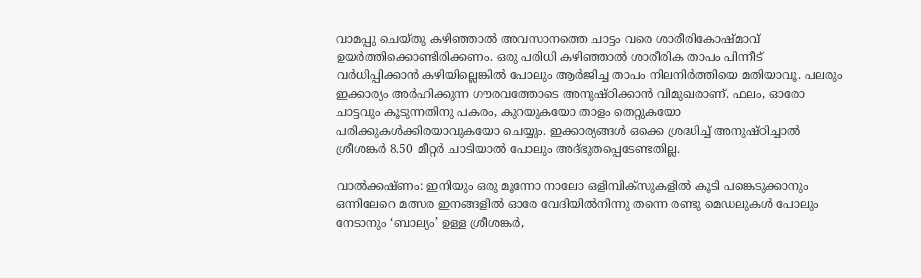വാമപ്പു ചെയ്തു കഴിഞ്ഞാല്‍ അവസാനത്തെ ചാട്ടം വരെ ശാരീരികോഷ്മാവ് ഉയര്‍ത്തിക്കൊണ്ടിരിക്കണം. ഒരു പരിധി കഴിഞ്ഞാല്‍ ശാരീരിക താപം പിന്നീട് വര്‍ധിപ്പിക്കാന്‍ കഴിയില്ലെങ്കില്‍ പോലും ആര്‍ജിച്ച താപം നിലനിര്‍ത്തിയെ മതിയാവൂ. പലരും ഇക്കാര്യം അര്‍ഹിക്കുന്ന ഗൗരവത്തോടെ അനുഷ്ഠിക്കാന്‍ വിമുഖരാണ്. ഫലം, ഓരോ ചാട്ടവും കൂടുന്നതിനു പകരം, കുറയുകയോ താളം തെറ്റുകയോ പരിക്കുകള്‍ക്കിരയാവുകയോ ചെയ്യും. ഇക്കാര്യങ്ങള്‍ ഒക്കെ ശ്രദ്ധിച്ച് അനുഷ്ഠിച്ചാല്‍ ശ്രീശങ്കര്‍ 8.50 മീറ്റര്‍ ചാടിയാല്‍ പോലും അദ്ഭുതപ്പെടേണ്ടതില്ല.

വാല്‍ക്കഷ്ണം: ഇനിയും ഒരു മൂന്നോ നാലോ ഒളിമ്പിക്‌സുകളില്‍ കൂടി പങ്കെടുക്കാനും  ഒന്നിലേറെ മത്സര ഇനങ്ങളില്‍ ഓരേ വേദിയില്‍നിന്നു തന്നെ രണ്ടു മെഡലുകള്‍ പോലും നേടാനും ‘ബാല്യം’ ഉള്ള ശ്രീശങ്കര്‍,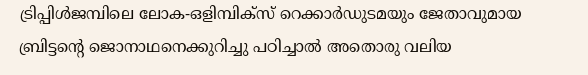ട്രിപ്പിള്‍ജമ്പിലെ ലോക-ഒളിമ്പിക്‌സ് റെക്കാര്‍ഡുടമയും ജേതാവുമായ ബ്രിട്ടന്റെ ജൊനാഥനെക്കുറിച്ചു പഠിച്ചാല്‍ അതൊരു വലിയ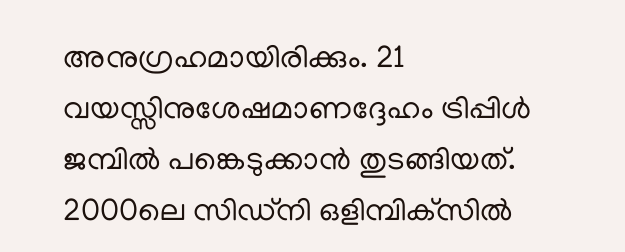അനുഗ്രഹമായിരിക്കും. 21 വയസ്സിനുശേഷമാണദ്ദേഹം ട്രിപ്പിള്‍ ജമ്പില്‍ പങ്കെടുക്കാന്‍ തുടങ്ങിയത്. 2000ലെ സിഡ്‌നി ഒളിമ്പിക്‌സില്‍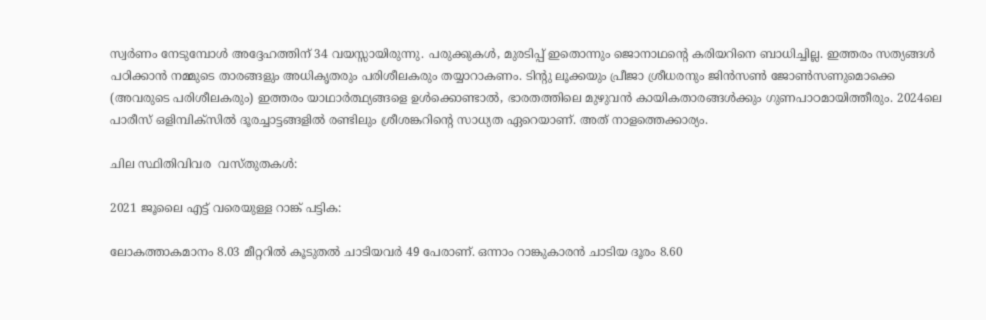സ്വര്‍ണം നേടുമ്പോള്‍ അദ്ദേഹത്തിന് 34 വയസ്സായിരുന്നു. പരുക്കുകള്‍, മുരടിപ്പ് ഇതൊന്നും ജൊനാഥന്റെ കരിയറിനെ ബാധിച്ചില്ല. ഇത്തരം സത്യങ്ങള്‍ പഠിക്കാന്‍ നമ്മുടെ താരങ്ങളും അധികൃതരും പരിശീലകരും തയ്യാറാകണം. ടിന്റു ലൂക്കയും പ്രീജാ ശ്രീധരനും ജിന്‍സണ്‍ ജോണ്‍സണുമൊക്കെ (അവരുടെ പരിശീലകരും) ഇത്തരം യാഥാര്‍ത്ഥ്യങ്ങളെ ഉള്‍ക്കൊണ്ടാല്‍, ഭാരതത്തിലെ മുഴുവന്‍ കായികതാരങ്ങള്‍ക്കും ഗുണപാഠമായിത്തീരും. 2024ലെ പാരീസ് ഒളിമ്പിക്‌സില്‍ ദൂരച്ചാട്ടങ്ങളില്‍ രണ്ടിലും ശ്രീശങ്കറിന്റെ സാധ്യത ഏറെയാണ്. അത് നാളത്തെക്കാര്യം.

ചില സ്ഥിതിവിവര  വസ്തുതകള്‍:

2021 ജൂലൈ എട്ട് വരെയുള്ള റാങ്ക് പട്ടിക:

ലോകത്താകമാനം 8.03 മീറ്ററില്‍ കൂടുതല്‍ ചാടിയവര്‍ 49 പേരാണ്. ഒന്നാം റാങ്കുകാരന്‍ ചാടിയ ദൂരം 8.60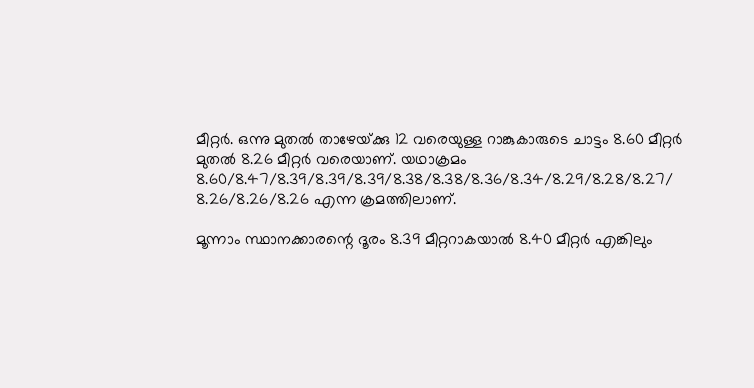മീറ്റര്‍. ഒന്നു മുതല്‍ താഴേയ്‌ക്കു 12 വരെയുള്ള റാങ്കുകാരുടെ ചാട്ടം 8.60 മീറ്റര്‍ മുതല്‍ 8.26 മീറ്റര്‍ വരെയാണ്. യഥാക്രമം 8.60/8.47/8.39/8.39/8.39/8.38/8.38/8.36/8.34/8.29/8.28/8.27/ 8.26/8.26/8.26 എന്ന ക്രമത്തിലാണ്.

മൂന്നാം സ്ഥാനക്കാരന്റെ ദൂരം 8.39 മീറ്ററാകയാല്‍ 8.40 മീറ്റര്‍ എങ്കിലും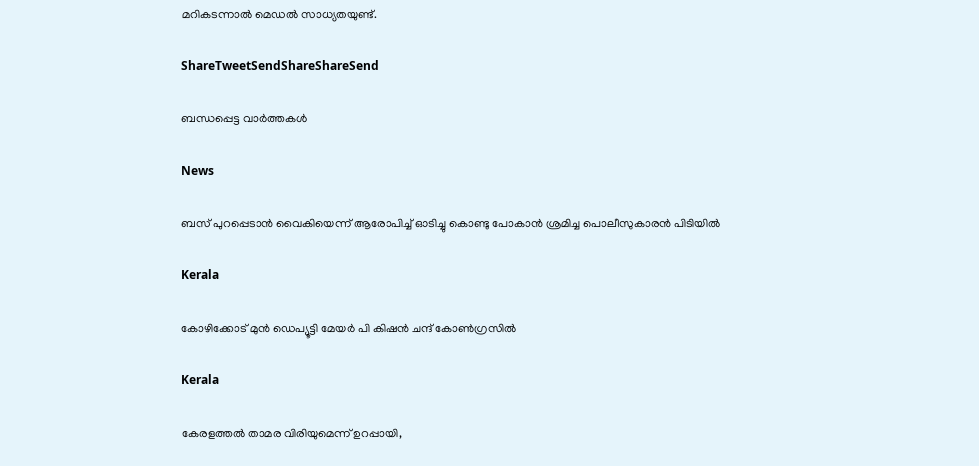മറികടന്നാല്‍ മെഡല്‍ സാധ്യതയുണ്ട്.

ShareTweetSendShareShareSend

ബന്ധപ്പെട്ട വാര്‍ത്തകള്‍

News

ബസ് പുറപ്പെടാന്‍ വൈകിയെന്ന് ആരോപിച്ച് ഓടിച്ചു കൊണ്ടു പോകാന്‍ ശ്രമിച്ച പൊലീസുകാരന്‍ പിടിയില്‍

Kerala

കോഴിക്കോട് മുന്‍ ഡെപ്യൂട്ടി മേയര്‍ പി കിഷന്‍ ചന്ദ് കോണ്‍ഗ്രസില്‍

Kerala

കേരളത്തല്‍ താമര വിരിയുമെന്ന് ഉറപ്പായി,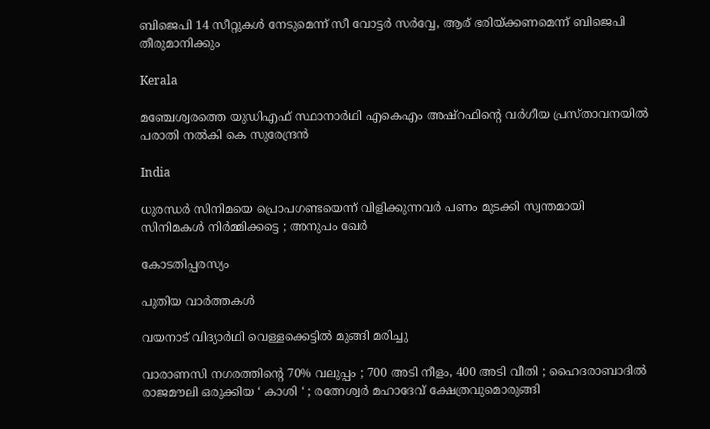ബിജെപി 14 സീറ്റുകള്‍ നേടുമെന്ന് സീ വോട്ടര്‍ സര്‍വ്വേ, ആര് ഭരിയ്‌ക്കണമെന്ന് ബിജെപി തീരുമാനിക്കും

Kerala

മഞ്ചേശ്വരത്തെ യുഡിഎഫ് സ്ഥാനാര്‍ഥി എകെഎം അഷ്റഫിന്റെ വര്‍ഗീയ പ്രസ്താവനയില്‍ പരാതി നല്‍കി കെ സുരേന്ദ്രന്‍

India

ധുരന്ധർ സിനിമയെ പ്രൊപഗണ്ടയെന്ന് വിളിക്കുന്നവർ പണം മുടക്കി സ്വന്തമായി സിനിമകൾ നിർമ്മിക്കട്ടെ ; അനുപം ഖേർ

കോടതിപ്പരസ്യം

പുതിയ വാര്‍ത്തകള്‍

വയനാട് വിദ്യാര്‍ഥി വെള്ളക്കെട്ടില്‍ മുങ്ങി മരിച്ചു

വാരാണസി നഗരത്തിന്റെ 70% വലുപ്പം ; 700 അടി നീളം, 400 അടി വീതി ; ഹൈദരാബാദിൽ രാജമൗലി ഒരുക്കിയ ‘ കാശി ‘ ; രത്നേശ്വർ മഹാദേവ് ക്ഷേത്രവുമൊരുങ്ങി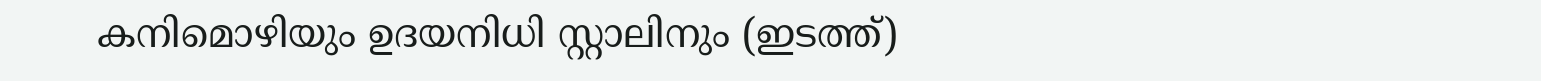കനിമൊഴിയും ഉദയനിധി സ്റ്റാലിനും (ഇടത്ത്)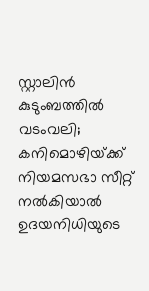സ്റ്റാലിന്‍ കുടുംബത്തില്‍ വടംവലി; കനിമൊഴിയ്‌ക്ക് നിയമസഭാ സീറ്റ് നല്‍കിയാല്‍ ഉദയനിധിയുടെ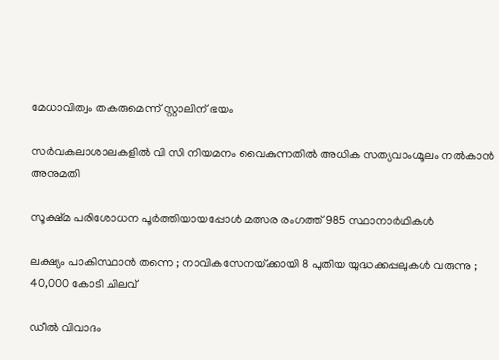മേധാവിത്വം തകരുമെന്ന് സ്റ്റാലിന് ഭയം

സര്‍വകലാശാലകളില്‍ വി സി നിയമനം വൈകുന്നതില്‍ അധിക സത്യവാംഗ്മൂലം നല്‍കാന്‍ അനുമതി

സൂക്ഷ്മ പരിശോധന പൂര്‍ത്തിയായപ്പോള്‍ മത്സര രംഗത്ത് 985 സ്ഥാനാര്‍ഥികള്‍

ലക്ഷ്യം പാകിസ്ഥാൻ തന്നെ ; നാവികസേനയ്‌ക്കായി 8 പുതിയ യുദ്ധക്കപ്പലുകൾ വരുന്നു ; 40,000 കോടി ചിലവ്

ഡീൽ വിവാദം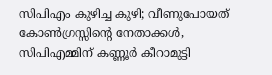സിപിഎം കുഴിച്ച കുഴി; വീണുപോയത് കോൺഗ്രസ്സിന്റെ നേതാക്കൾ, സിപിഎമ്മിന് കണ്ണൂർ കീറാമുട്ടി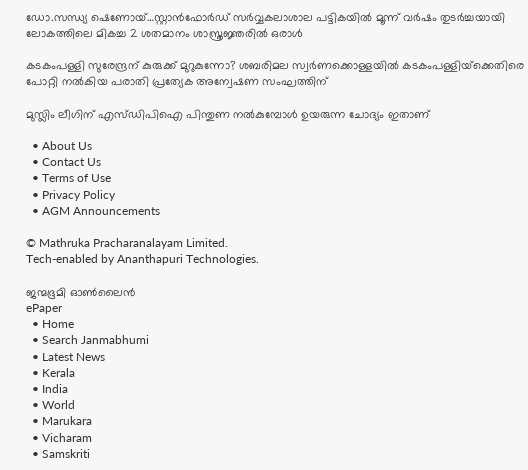ഡോ.സന്ധ്യ ഷെണോയ്…സ്റ്റാന്‍ഫോര്‍ഡ് സര്‍വ്വകലാശാല പട്ടികയില്‍ മൂന്ന് വര്‍ഷം തുടര്‍ച്ചയായി ലോകത്തിലെ മികച്ച 2 ശതമാനം ശാസ്ത്രജ്ഞരില്‍ ഒരാള്‍

കടകംപള്ളി സുരേന്ദ്രന് കുരുക്ക് മുറുകുന്നോ? ശബരിമല സ്വർണക്കൊള്ളയില്‍ കടകംപള്ളിയ്‌ക്കെതിരെ പോറ്റി നൽകിയ പരാതി പ്രത്യേക അന്വേഷണ സംഘത്തിന്

മുസ്ലിം ലീഗിന് എസ്ഡിപിഐ പിന്തുണ നൽകുമ്പോൾ ഉയരുന്ന ചോദ്യം ഇതാണ്

  • About Us
  • Contact Us
  • Terms of Use
  • Privacy Policy
  • AGM Announcements

© Mathruka Pracharanalayam Limited.
Tech-enabled by Ananthapuri Technologies.

ജന്മഭൂമി ഓണ്‍ലൈന്‍
ePaper
  • Home
  • Search Janmabhumi
  • Latest News
  • Kerala
  • India
  • World
  • Marukara
  • Vicharam
  • Samskriti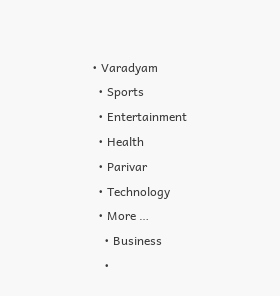• Varadyam
  • Sports
  • Entertainment
  • Health
  • Parivar
  • Technology
  • More …
    • Business
    •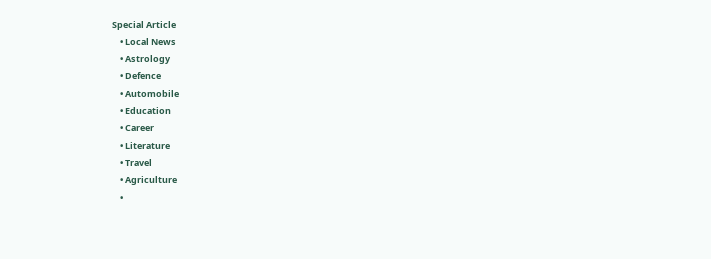Special Article
    • Local News
    • Astrology
    • Defence
    • Automobile
    • Education
    • Career
    • Literature
    • Travel
    • Agriculture
    •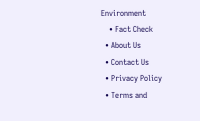Environment
    • Fact Check
  • About Us
  • Contact Us
  • Privacy Policy
  • Terms and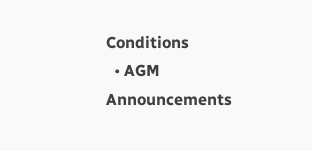Conditions
  • AGM Announcements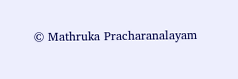© Mathruka Pracharanalayam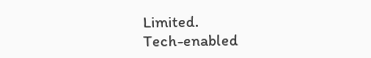Limited.
Tech-enabled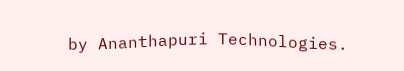by Ananthapuri Technologies.